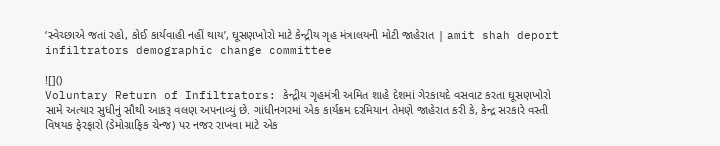‘સ્વેચ્છાએ જતાં રહો, કોઈ કાર્યવાહી નહીં થાય’, ઘૂસણખોરો માટે કેન્દ્રીય ગૃહ મંત્રાલયની મોટી જાહેરાત | amit shah deport infiltrators demographic change committee

![]()
Voluntary Return of Infiltrators: કેન્દ્રીય ગૃહમંત્રી અમિત શાહે દેશમાં ગેરકાયદે વસવાટ કરતા ઘૂસણખોરો સામે અત્યાર સુધીનું સૌથી આકરૂ વલણ અપનાવ્યું છે. ગાંધીનગરમાં એક કાર્યક્રમ દરમિયાન તેમણે જાહેરાત કરી કે, કેન્દ્ર સરકારે વસ્તી વિષયક ફેરફારો (ડેમોગ્રાફિક ચેન્જ) પર નજર રાખવા માટે એક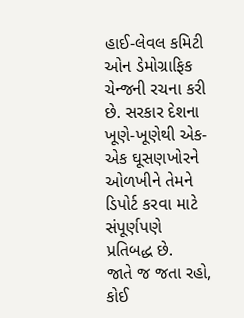હાઈ-લેવલ કમિટી ઓન ડેમોગ્રાફિક ચેન્જની રચના કરી છે. સરકાર દેશના ખૂણે-ખૂણેથી એક-એક ઘૂસણખોરને ઓળખીને તેમને ડિપોર્ટ કરવા માટે સંપૂર્ણપણે પ્રતિબદ્ધ છે.
જાતે જ જતા રહો, કોઈ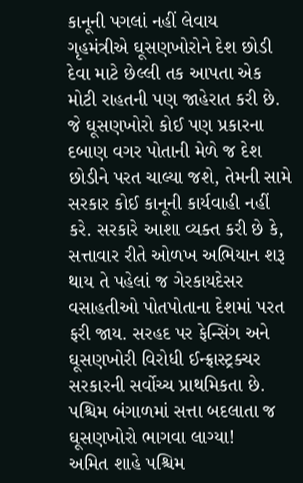કાનૂની પગલાં નહીં લેવાય
ગૃહમંત્રીએ ઘૂસણખોરોને દેશ છોડી દેવા માટે છેલ્લી તક આપતા એક મોટી રાહતની પણ જાહેરાત કરી છે. જે ઘૂસણખોરો કોઈ પણ પ્રકારના દબાણ વગર પોતાની મેળે જ દેશ છોડીને પરત ચાલ્યા જશે, તેમની સામે સરકાર કોઈ કાનૂની કાર્યવાહી નહીં કરે. સરકારે આશા વ્યક્ત કરી છે કે, સત્તાવાર રીતે ઓળખ અભિયાન શરૂ થાય તે પહેલાં જ ગેરકાયદેસર વસાહતીઓ પોતપોતાના દેશમાં પરત ફરી જાય. સરહદ પર ફેન્સિંગ અને ઘૂસણખોરી વિરોધી ઈન્ફ્રાસ્ટ્રક્ચર સરકારની સર્વોચ્ચ પ્રાથમિકતા છે.
પશ્ચિમ બંગાળમાં સત્તા બદલાતા જ ઘૂસણખોરો ભાગવા લાગ્યા!
અમિત શાહે પશ્ચિમ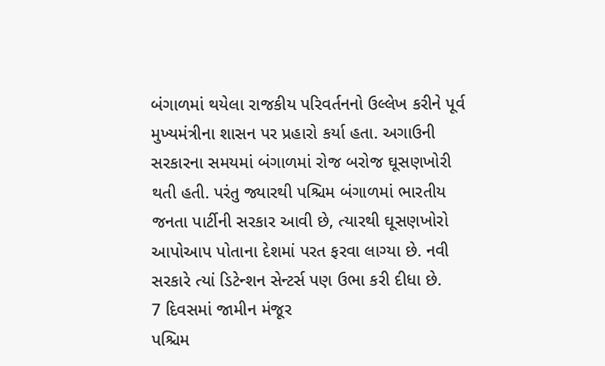બંગાળમાં થયેલા રાજકીય પરિવર્તનનો ઉલ્લેખ કરીને પૂર્વ મુખ્યમંત્રીના શાસન પર પ્રહારો કર્યા હતા. અગાઉની સરકારના સમયમાં બંગાળમાં રોજ બરોજ ઘૂસણખોરી થતી હતી. પરંતુ જ્યારથી પશ્ચિમ બંગાળમાં ભારતીય જનતા પાર્ટીની સરકાર આવી છે, ત્યારથી ઘૂસણખોરો આપોઆપ પોતાના દેશમાં પરત ફરવા લાગ્યા છે. નવી સરકારે ત્યાં ડિટેન્શન સેન્ટર્સ પણ ઉભા કરી દીધા છે.
7 દિવસમાં જામીન મંજૂર
પશ્ચિમ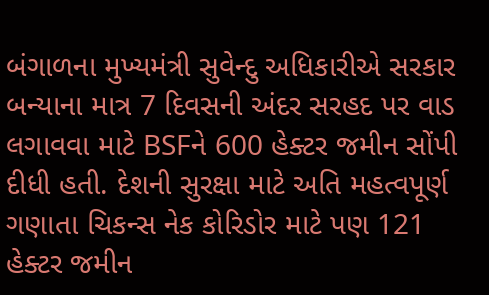બંગાળના મુખ્યમંત્રી સુવેન્દુ અધિકારીએ સરકાર બન્યાના માત્ર 7 દિવસની અંદર સરહદ પર વાડ લગાવવા માટે BSFને 600 હેક્ટર જમીન સોંપી દીધી હતી. દેશની સુરક્ષા માટે અતિ મહત્વપૂર્ણ ગણાતા ચિકન્સ નેક કોરિડોર માટે પણ 121 હેક્ટર જમીન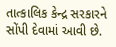તાત્કાલિક કેન્દ્ર સરકારને સોંપી દેવામાં આવી છે.